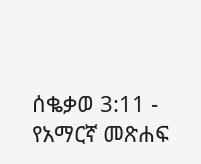ሰቈቃወ 3:11 - የአማርኛ መጽሐፍ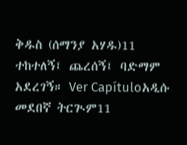ቅዱስ (ሰማንያ አሃዱ)11 ተከተለኝ፤ ጨረሰኝ፤ ባድማም አደረገኝ። Ver Capítuloአዲሱ መደበኛ ትርጒም11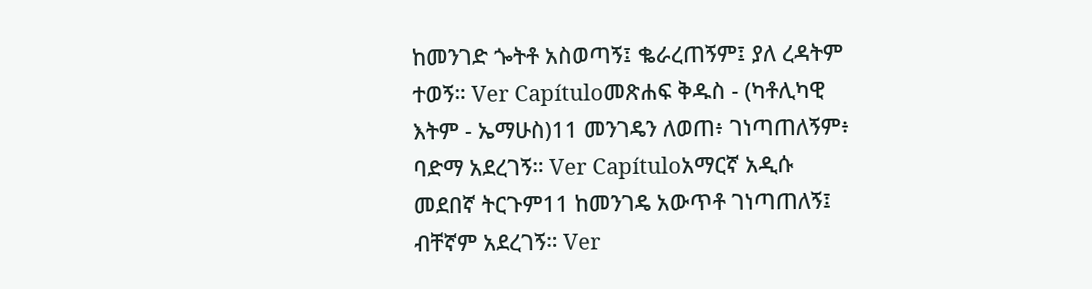ከመንገድ ጐትቶ አስወጣኝ፤ ቈራረጠኝም፤ ያለ ረዳትም ተወኝ። Ver Capítuloመጽሐፍ ቅዱስ - (ካቶሊካዊ እትም - ኤማሁስ)11 መንገዴን ለወጠ፥ ገነጣጠለኝም፥ ባድማ አደረገኝ። Ver Capítuloአማርኛ አዲሱ መደበኛ ትርጉም11 ከመንገዴ አውጥቶ ገነጣጠለኝ፤ ብቸኛም አደረገኝ። Ver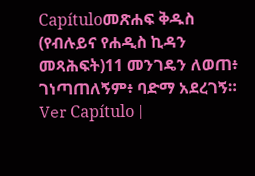Capítuloመጽሐፍ ቅዱስ (የብሉይና የሐዲስ ኪዳን መጻሕፍት)11 መንገዴን ለወጠ፥ ገነጣጠለኝም፥ ባድማ አደረገኝ። Ver Capítulo |